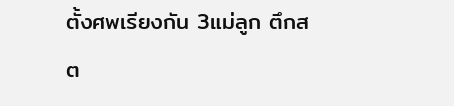ตั้งศพเรียงกัน 3แม่ลูก ตึกสต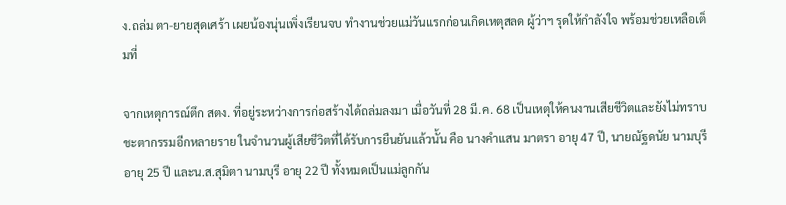ง.ถล่ม ตา-ยายสุดเศร้า เผยน้องนุ่นเพิ่งเรียนจบ ทำงานช่วยแม่วันแรกก่อนเกิดเหตุสลด ผู้ว่าฯ รุดให้กำลังใจ พร้อมช่วยเหลือเต็มที่

จากเหตุการณ์ตึก สตง. ที่อยู่ระหว่างการก่อสร้างได้ถล่มลงมา เมื่อวันที่ 28 มี.ค. 68 เป็นเหตุให้คนงานเสียชีวิตและยังไม่ทราบชะตากรรมอีกหลายราย ในจำนวนผู้เสียชีวิตที่ได้รับการยืนยันแล้วนั้น คือ นางคำแสน มาตรา อายุ 47 ปี, นายณัฐดนัย นามบุรี อายุ 25 ปี และน.ส.สุมิตา นามบุรี อายุ 22 ปี ทั้งหมดเป็นแม่ลูกกัน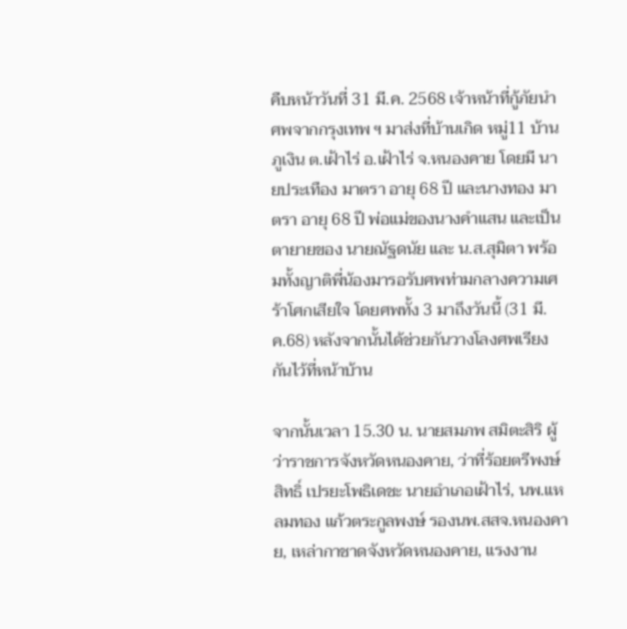คืบหน้าวันที่ 31 มี.ค. 2568 เจ้าหน้าที่กู้ภัยนำศพจากกรุงเทพ ฯ มาส่งที่บ้านเกิด หมู่11 บ้านภูเงิน ต.เฝ้าไร่ อ.เฝ้าไร่ จ.หนองคาย โดยมี นายประเทือง มาตรา อายุ 68 ปี และนางทอง มาตรา อายุ 68 ปี พ่อแม่ของนางคำแสน และเป็นตายายของ นายณัฐดนัย และ น.ส.สุมิตา พร้อมทั้งญาติพี่น้องมารอรับศพท่ามกลางความเศร้าโศกเสียใจ โดยศพทั้ง 3 มาถึงวันนี้ (31 มี.ค.68) หลังจากนั้นได้ช่วยกันวางโลงศพเรียงกันไว้ที่หน้าบ้าน

จากนั้นเวลา 15.30 น. นายสมภพ สมิตะสิริ ผู้ว่าราชการจังหวัดหนองคาย, ว่าที่ร้อยตรีพงษ์สิทธิ์ เปรยะโพธิเดชะ นายอำเภอเฝ้าไร่, นพ.แหลมทอง แก้วตระกูลพงษ์ รองนพ.สสจ.หนองคาย, เหล่ากาชาดจังหวัดหนองคาย, แรงงาน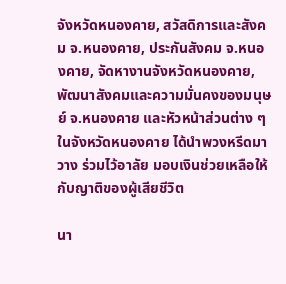จังหวัดหนองคาย, สวัสดิการและสังคม จ.หนองคาย, ประกันสังคม จ.หนองคาย, จัดหางานจังหวัดหนองคาย, พัฒนาสังคมและความมั่นคงของมนุษย์ จ.หนองคาย และหัวหน้าส่วนต่าง ๆ ในจังหวัดหนองคาย ได้นำพวงหรีดมาวาง ร่วมไว้อาลัย มอบเงินช่วยเหลือให้กับญาติของผู้เสียชีวิต

นา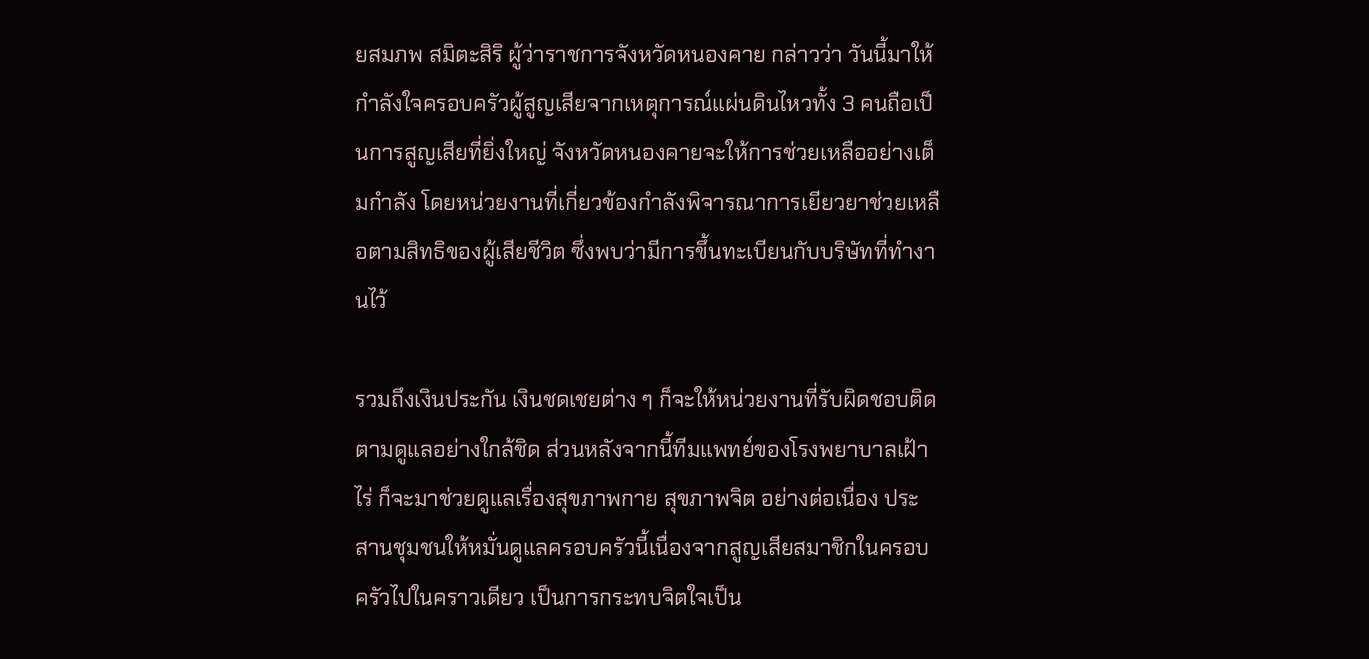ยสมภพ สมิตะสิริ ผู้ว่าราชการจังหวัดหนองคาย กล่าวว่า วันนี้มาให้กำลังใจครอบครัวผู้สูญเสียจากเหตุการณ์แผ่นดินไหวทั้ง 3 คนถือเป็นการสูญเสียที่ยิ่งใหญ่ จังหวัดหนองคายจะให้การช่วยเหลืออย่างเต็มกำลัง โดยหน่วยงานที่เกี่ยวข้องกำลังพิจารณาการเยียวยาช่วยเหลือตามสิทธิของผู้เสียชีวิต ซึ่งพบว่ามีการขึ้นทะเบียนกับบริษัทที่ทำงานไว้

รวมถึงเงินประกัน เงินชดเชยต่าง ๆ ก็จะให้หน่วยงานที่รับผิดชอบติดตามดูแลอย่างใกล้ชิด ส่วนหลังจากนี้ทีมแพทย์ของโรงพยาบาลเฝ้าไร่ ก็จะมาช่วยดูแลเรื่องสุขภาพกาย สุขภาพจิต อย่างต่อเนื่อง ประสานชุมชนให้หมั่นดูแลครอบครัวนี้เนื่องจากสูญเสียสมาชิกในครอบครัวไปในคราวเดียว เป็นการกระทบจิตใจเป็น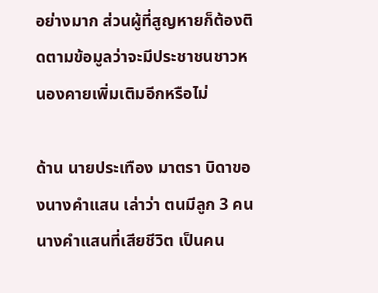อย่างมาก ส่วนผู้ที่สูญหายก็ต้องติดตามข้อมูลว่าจะมีประชาชนชาวหนองคายเพิ่มเติมอีกหรือไม่

ด้าน นายประเทือง มาตรา บิดาของนางคำแสน เล่าว่า ตนมีลูก 3 คน นางคำแสนที่เสียชีวิต เป็นคน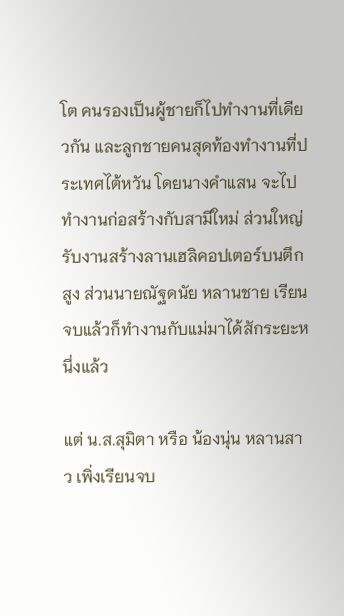โต คนรองเป็นผู้ชายก็ไปทำงานที่เดียวกัน และลูกชายคนสุดท้องทำงานที่ประเทศไต้หวัน โดยนางคำแสน จะไปทำงานก่อสร้างกับสามีใหม่ ส่วนใหญ่รับงานสร้างลานเฮลิคอปเตอร์บนตึกสูง ส่วนนายณัฐดนัย หลานชาย เรียนจบแล้วก็ทำงานกับแม่มาได้สักระยะหนึ่งแล้ว

แต่ น.ส.สุมิตา หรือ น้องนุ่น หลานสาว เพิ่งเรียนจบ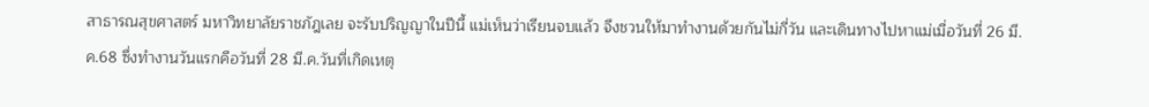สาธารณสุขศาสตร์ มหาวิทยาลัยราชภัฎเลย จะรับปริญญาในปีนี้ แม่เห็นว่าเรียนจบแล้ว จึงชวนให้มาทำงานด้วยกันไม่กี่วัน และเดินทางไปหาแม่เมื่อวันที่ 26 มี.ค.68 ซึ่งทำงานวันแรกคือวันที่ 28 มี.ค.วันที่เกิดเหตุ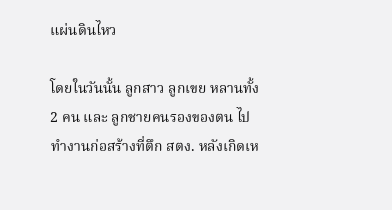แผ่นดินไหว

โดยในวันนั้น ลูกสาว ลูกเขย หลานทั้ง 2 คน และ ลูกชายคนรองของตน ไปทำงานก่อสร้างที่ตึก สตง. หลังเกิดเห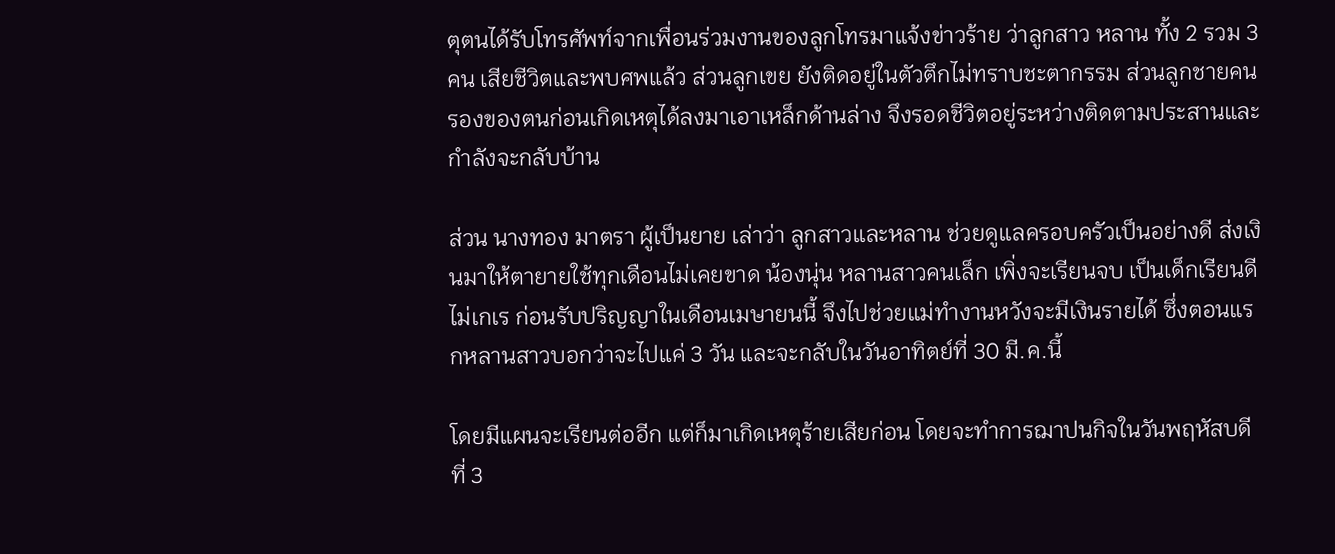ตุตนได้รับโทรศัพท์จากเพื่อนร่วมงานของลูกโทรมาแจ้งข่าวร้าย ว่าลูกสาว หลาน ทั้ง 2 รวม 3 คน เสียชีวิตและพบศพแล้ว ส่วนลูกเขย ยังติดอยู่ในตัวตึกไม่ทราบชะตากรรม ส่วนลูกชายคนรองของตนก่อนเกิดเหตุได้ลงมาเอาเหล็กด้านล่าง จึงรอดชีวิตอยู่ระหว่างติดตามประสานและกำลังจะกลับบ้าน

ส่วน นางทอง มาตรา ผู้เป็นยาย เล่าว่า ลูกสาวและหลาน ช่วยดูแลครอบครัวเป็นอย่างดี ส่งเงินมาให้ตายายใช้ทุกเดือนไม่เคยขาด น้องนุ่น หลานสาวคนเล็ก เพิ่งจะเรียนจบ เป็นเด็กเรียนดี ไม่เกเร ก่อนรับปริญญาในเดือนเมษายนนี้ จึงไปช่วยแม่ทำงานหวังจะมีเงินรายได้ ซึ่งตอนแรกหลานสาวบอกว่าจะไปแค่ 3 วัน และจะกลับในวันอาทิตย์ที่ 30 มี.ค.นี้

โดยมีแผนจะเรียนต่ออีก แต่ก็มาเกิดเหตุร้ายเสียก่อน โดยจะทำการฌาปนกิจในวันพฤหัสบดี ที่ 3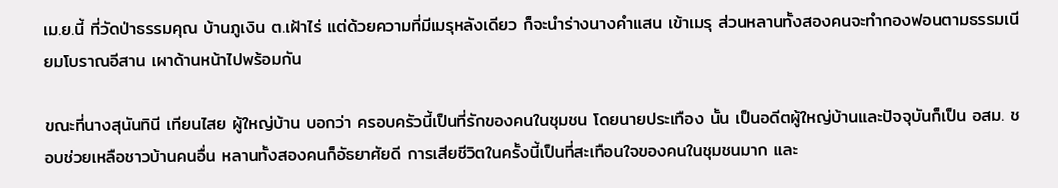เม.ย.นี้ ที่วัดป่าธรรมคุณ บ้านภูเงิน ต.เฝ้าไร่ แต่ด้วยความที่มีเมรุหลังเดียว ก็จะนำร่างนางคำแสน เข้าเมรุ ส่วนหลานทั้งสองคนจะทำกองฟอนตามธรรมเนียมโบราณอีสาน เผาด้านหน้าไปพร้อมกัน

ขณะที่นางสุนันทินี เทียนไสย ผู้ใหญ่บ้าน บอกว่า ครอบครัวนี้เป็นที่รักของคนในชุมชน โดยนายประเทือง นั้น เป็นอดีตผู้ใหญ่บ้านและปัจจุบันก็เป็น อสม. ชอบช่วยเหลือชาวบ้านคนอื่น หลานทั้งสองคนก็อัธยาศัยดี การเสียชีวิตในครั้งนี้เป็นที่สะเทือนใจของคนในชุมชนมาก และ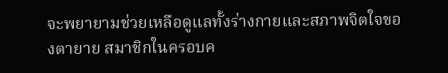จะพยายามช่วยเหลือดูแลทั้งร่างกายและสภาพจิตใจของตายาย สมาชิกในครอบค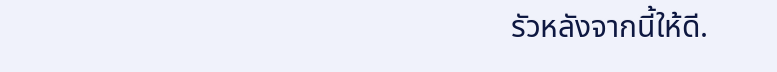รัวหลังจากนี้ให้ดี.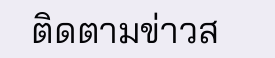ติดตามข่าวส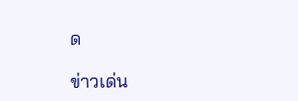ด

ข่าวเด่น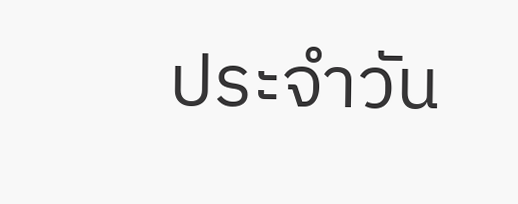ประจำวัน